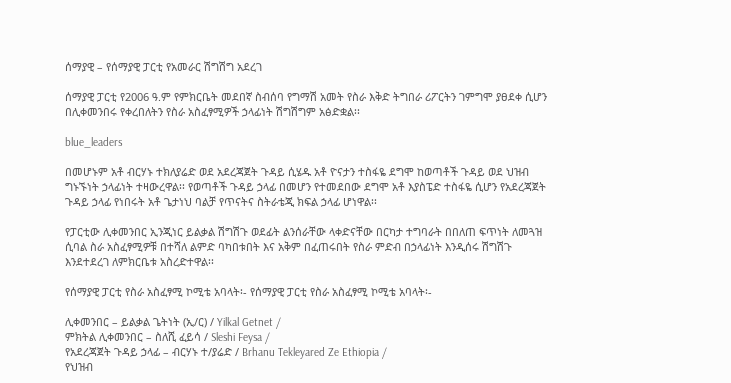ሰማያዊ – የሰማያዊ ፓርቲ የአመራር ሽግሽግ አደረገ

ሰማያዊ ፓርቲ የ2006 ዓ.ም የምክርቤት መደበኛ ስብሰባ የግማሽ አመት የስራ እቅድ ትግበራ ሪፖርትን ገምግሞ ያፀደቀ ሲሆን በሊቀመንበሩ የቀረበለትን የስራ አስፈፃሚዎች ኃላፊነት ሽግሽግም አፅድቋል፡፡

blue_leaders

በመሆኑም አቶ ብርሃኑ ተክለያሬድ ወደ አደረጃጀት ጉዳይ ሲሄዱ አቶ ዮናታን ተስፋዬ ደግሞ ከወጣቶች ጉዳይ ወደ ህዝብ ግኑኙነት ኃላፊነት ተዛውረዋል፡፡ የወጣቶች ጉዳይ ኃላፊ በመሆን የተመደበው ደግሞ አቶ እያስፔድ ተስፋዬ ሲሆን የአደረጃጀት ጉዳይ ኃላፊ የነበሩት አቶ ጌታነህ ባልቻ የጥናትና ስትራቴጂ ክፍል ኃላፊ ሆነዋል፡፡

የፓርቲው ሊቀመንበር ኢንጂነር ይልቃል ሽግሽጉ ወደፊት ልንሰራቸው ላቀድናቸው በርካታ ተግባራት በበለጠ ፍጥነት ለመጓዝ ሲባል ስራ አስፈፃሚዎቹ በተሻለ ልምድ ባካበቱበት እና አቅም በፈጠሩበት የስራ ምድብ በኃላፊነት እንዲሰሩ ሽግሽጉ እንደተደረገ ለምክርቤቱ አስረድተዋል፡፡

የሰማያዊ ፓርቲ የስራ አስፈፃሚ ኮሚቴ አባላት፡- የሰማያዊ ፓርቲ የስራ አስፈፃሚ ኮሚቴ አባላት፡-

ሊቀመንበር – ይልቃል ጌትነት (ኢ/ር) / Yilkal Getnet /
ምክትል ሊቀመንበር – ስለሺ ፈይሳ / Sleshi Feysa /
የአደረጃጀት ጉዳይ ኃላፊ – ብርሃኑ ተ/ያሬድ / Brhanu Tekleyared Ze Ethiopia /
የህዝብ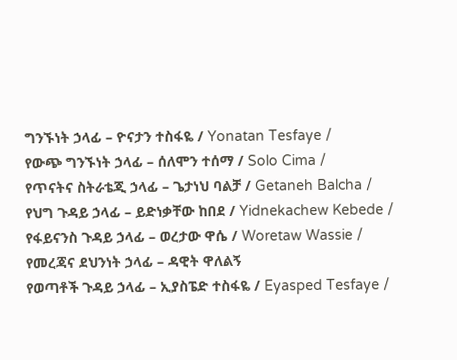ግንኙነት ኃላፊ – ዮናታን ተስፋዬ / Yonatan Tesfaye /
የውጭ ግንኙነት ኃላፊ – ሰለሞን ተሰማ / Solo Cima /
የጥናትና ስትራቴጂ ኃላፊ – ጌታነህ ባልቻ / Getaneh Balcha /
የህግ ጉዳይ ኃላፊ – ይድነቃቸው ከበደ / Yidnekachew Kebede /
የፋይናንስ ጉዳይ ኃላፊ – ወረታው ዋሴ / Woretaw Wassie /
የመረጃና ደህንነት ኃላፊ – ዳዊት ዋለልኝ
የወጣቶች ጉዳይ ኃላፊ – ኢያስፔድ ተስፋዬ / Eyasped Tesfaye /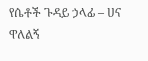የሴቶች ጉዳይ ኃላፊ – ሀና ዋለልኝ